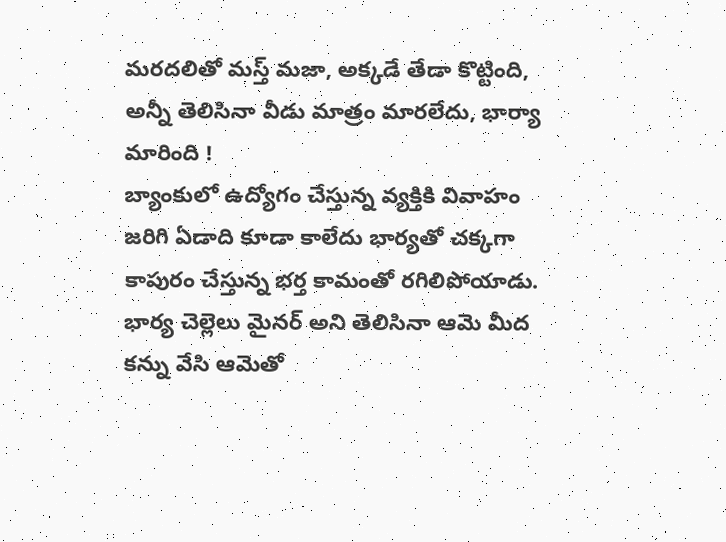మరదలితో మస్త్ మజా, అక్కడే తేడా కొట్టింది, అన్నీ తెలిసినా వీడు మాత్రం మారలేదు, భార్యా మారింది !
బ్యాంకులో ఉద్యోగం చేస్తున్న వ్యక్తికి వివాహం జరిగి ఏడాది కూడా కాలేదు భార్యతో చక్కగా కాపురం చేస్తున్న భర్త కామంతో రగిలిపోయాడు. భార్య చెల్లెలు మైనర్ అని తెలిసినా ఆమె మీద కన్ను వేసి ఆమెతో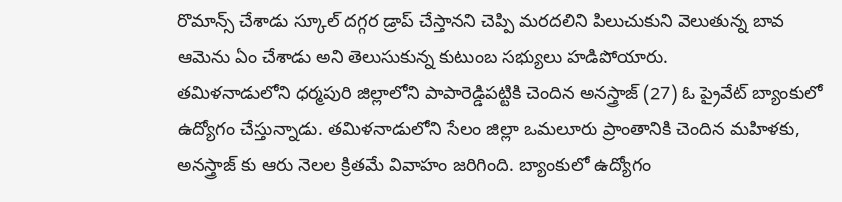రొమాన్స్ చేశాడు స్కూల్ దగ్గర డ్రాప్ చేస్తానని చెప్పి మరదలిని పిలుచుకుని వెలుతున్న బావ ఆమెను ఏం చేశాడు అని తెలుసుకున్న కుటుంబ సభ్యులు హడిపోయారు.
తమిళనాడులోని ధర్మపురి జిల్లాలోని పాపారెడ్డిపట్టికి చెందిన అనస్త్రాజ్ (27) ఓ ప్రైవేట్ బ్యాంకులో ఉద్యోగం చేస్తున్నాడు. తమిళనాడులోని సేలం జిల్లా ఒమలూరు ప్రాంతానికి చెందిన మహిళకు, అనస్త్రాజ్ కు ఆరు నెలల క్రితమే వివాహం జరిగింది. బ్యాంకులో ఉద్యోగం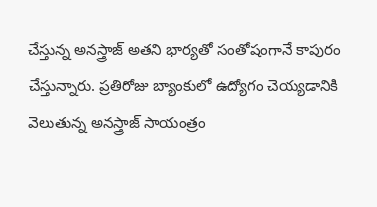చేస్తున్న అనస్త్రాజ్ అతని భార్యతో సంతోషంగానే కాపురం చేస్తున్నారు. ప్రతిరోజు బ్యాంకులో ఉద్యోగం చెయ్యడానికి వెలుతున్న అనస్త్రాజ్ సాయంత్రం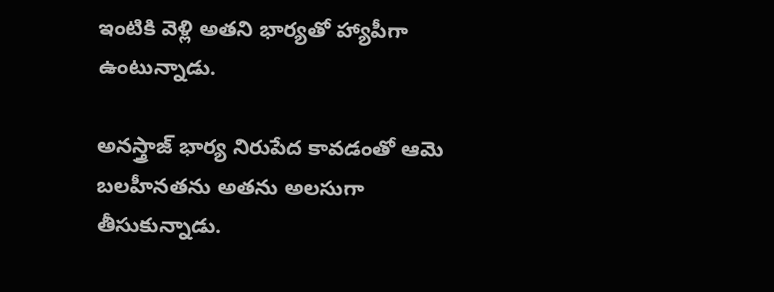ఇంటికి వెళ్లి అతని భార్యతో హ్యాపీగా ఉంటున్నాడు.

అనస్త్రాజ్ భార్య నిరుపేద కావడంతో ఆమె బలహీనతను అతను అలసుగా తీసుకున్నాడు.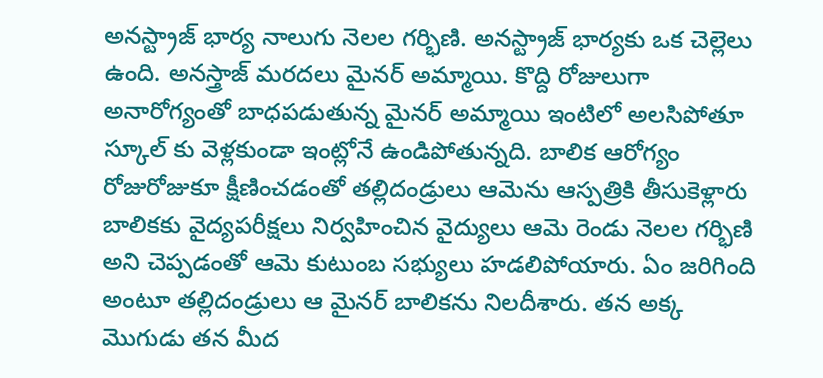అనస్ట్రాజ్ భార్య నాలుగు నెలల గర్భిణి. అనస్ట్రాజ్ భార్యకు ఒక చెల్లెలు ఉంది. అనస్త్రాజ్ మరదలు మైనర్ అమ్మాయి. కొద్ది రోజులుగా అనారోగ్యంతో బాధపడుతున్న మైనర్ అమ్మాయి ఇంటిలో అలసిపోతూ స్కూల్ కు వెళ్లకుండా ఇంట్లోనే ఉండిపోతున్నది. బాలిక ఆరోగ్యం రోజురోజుకూ క్షీణించడంతో తల్లిదండ్రులు ఆమెను ఆస్పత్రికి తీసుకెళ్లారు
బాలికకు వైద్యపరీక్షలు నిర్వహించిన వైద్యులు ఆమె రెండు నెలల గర్భిణి అని చెప్పడంతో ఆమె కుటుంబ సభ్యులు హడలిపోయారు. ఏం జరిగింది అంటూ తల్లిదండ్రులు ఆ మైనర్ బాలికను నిలదీశారు. తన అక్క మొగుడు తన మీద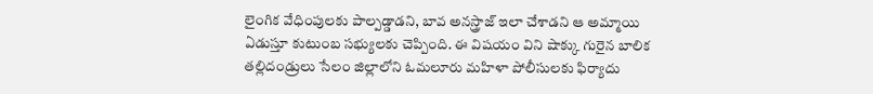లైంగిక వేధింపులకు పాల్పడ్డాడని, బావ అనస్త్రాజ్ ఇలా చేశాడని ఆ అమ్మాయి ఏడుస్తూ కుటుంబ సభ్యులకు చెప్పింది. ఈ విషయం విని షాక్కు గురైన బాలిక తల్లిదండ్రులు సేలం జిల్లాలోని ఓమలూరు మహిళా పోలీసులకు ఫిర్యాదు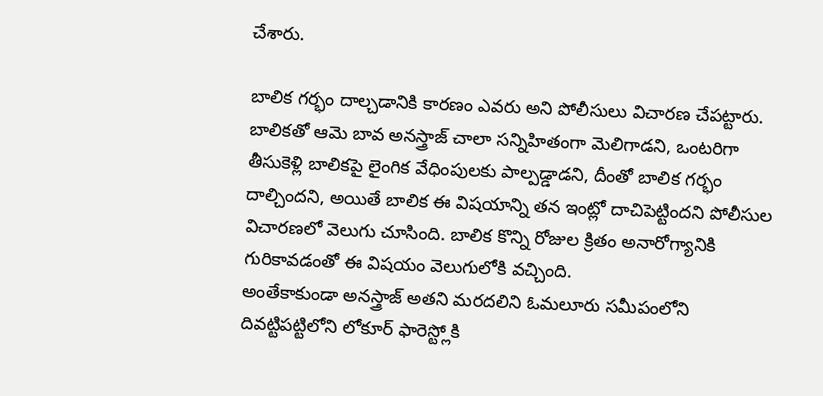చేశారు.

బాలిక గర్భం దాల్చడానికి కారణం ఎవరు అని పోలీసులు విచారణ చేపట్టారు. బాలికతో ఆమె బావ అనస్త్రాజ్ చాలా సన్నిహితంగా మెలిగాడని, ఒంటరిగా తీసుకెళ్లి బాలికపై లైంగిక వేధింపులకు పాల్పడ్డాడని, దీంతో బాలిక గర్భం దాల్చిందని, అయితే బాలిక ఈ విషయాన్ని తన ఇంట్లో దాచిపెట్టిందని పోలీసుల విచారణలో వెలుగు చూసింది. బాలిక కొన్ని రోజుల క్రితం అనారోగ్యానికి గురికావడంతో ఈ విషయం వెలుగులోకి వచ్చింది.
అంతేకాకుండా అనస్త్రాజ్ అతని మరదలిని ఓమలూరు సమీపంలోని దివట్టిపట్టిలోని లోకూర్ ఫారెస్ట్లోకి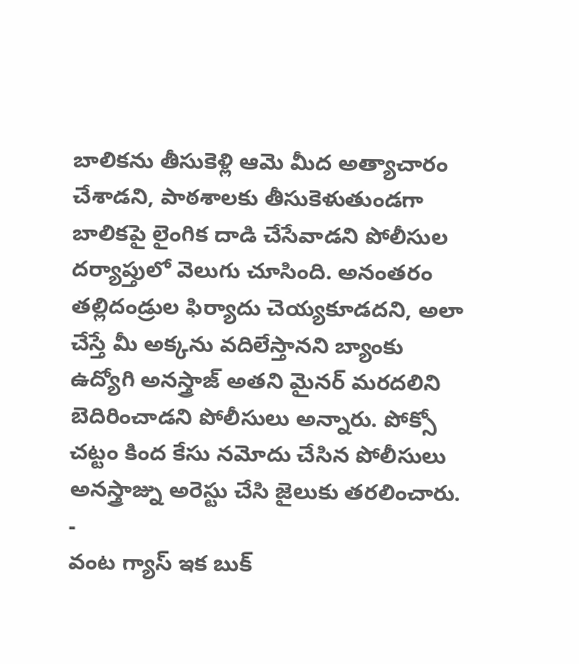బాలికను తీసుకెళ్లి ఆమె మీద అత్యాచారం చేశాడని, పాఠశాలకు తీసుకెళుతుండగా బాలికపై లైంగిక దాడి చేసేవాడని పోలీసుల దర్యాప్తులో వెలుగు చూసింది. అనంతరం తల్లిదండ్రుల ఫిర్యాదు చెయ్యకూడదని, అలా చేస్తే మీ అక్కను వదిలేస్తానని బ్యాంకు ఉద్యోగి అనస్త్రాజ్ అతని మైనర్ మరదలిని బెదిరించాడని పోలీసులు అన్నారు. పోక్సో చట్టం కింద కేసు నమోదు చేసిన పోలీసులు అనస్త్రాజ్ను అరెస్టు చేసి జైలుకు తరలించారు.
-
వంట గ్యాస్ ఇక బుక్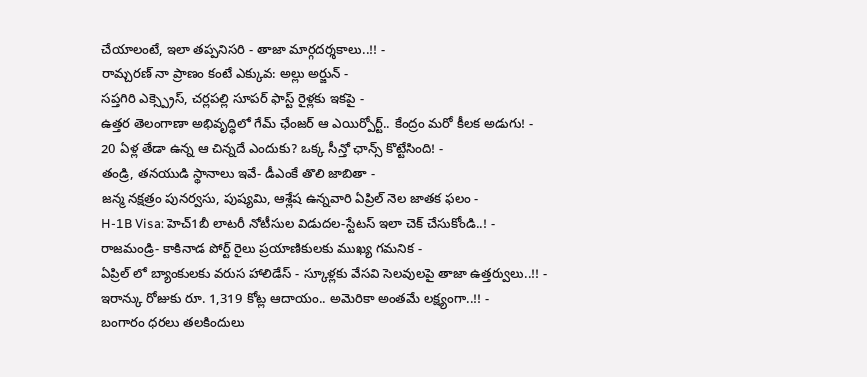చేయాలంటే, ఇలా తప్పనిసరి - తాజా మార్గదర్శకాలు..!! -
రామ్చరణ్ నా ప్రాణం కంటే ఎక్కువ: అల్లు అర్జున్ -
సప్తగిరి ఎక్స్ప్రెస్, చర్లపల్లి సూపర్ ఫాస్ట్ రైళ్లకు ఇకపై -
ఉత్తర తెలంగాణా అభివృద్ధిలో గేమ్ ఛేంజర్ ఆ ఎయిర్పోర్ట్.. కేంద్రం మరో కీలక అడుగు! -
20 ఏళ్ల తేడా ఉన్న ఆ చిన్నదే ఎందుకు? ఒక్క సీన్తో ఛాన్స్ కొట్టేసింది! -
తండ్రి, తనయుడి స్థానాలు ఇవే- డీఎంకే తొలి జాబితా -
జన్మ నక్షత్రం పునర్వసు, పుష్యమి, ఆశ్లేష ఉన్నవారి ఏప్రిల్ నెల జాతక ఫలం -
H-1B Visa: హెచ్1బీ లాటరీ నోటీసుల విడుదల-స్టేటస్ ఇలా చెక్ చేసుకోండి..! -
రాజమండ్రి- కాకినాడ పోర్ట్ రైలు ప్రయాణికులకు ముఖ్య గమనిక -
ఏప్రిల్ లో బ్యాంకులకు వరుస హాలిడేస్ - స్కూళ్లకు వేసవి సెలవులపై తాజా ఉత్తర్వులు..!! -
ఇరాన్కు రోజుకు రూ. 1,319 కోట్ల ఆదాయం.. అమెరికా అంతమే లక్ష్యంగా..!! -
బంగారం ధరలు తలకిందులు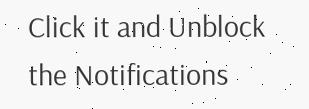Click it and Unblock the Notifications